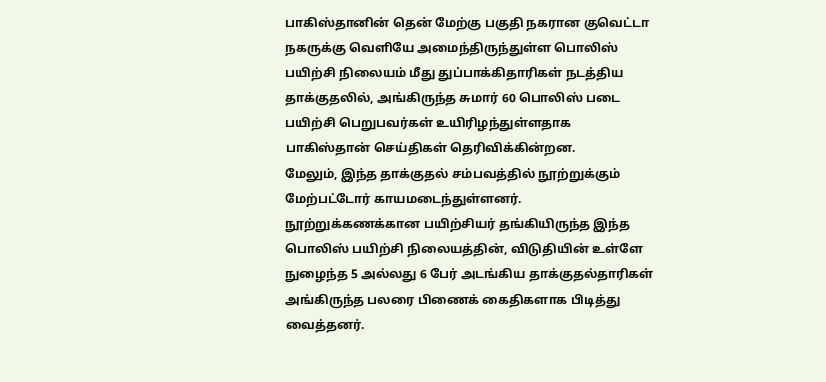பாகிஸ்தானின் தென் மேற்கு பகுதி நகரான குவெட்டா நகருக்கு வெளியே அமைந்திருந்துள்ள பொலிஸ் பயிற்சி நிலையம் மீது துப்பாக்கிதாரிகள் நடத்திய தாக்குதலில், அங்கிருந்த சுமார் 60 பொலிஸ் படை பயிற்சி பெறுபவர்கள் உயிரிழந்துள்ளதாக பாகிஸ்தான் செய்திகள் தெரிவிக்கின்றன.
மேலும், இந்த தாக்குதல் சம்பவத்தில் நூற்றுக்கும் மேற்பட்டோர் காயமடைந்துள்ளனர்.
நூற்றுக்கணக்கான பயிற்சியர் தங்கியிருந்த இந்த பொலிஸ் பயிற்சி நிலையத்தின், விடுதியின் உள்ளே நுழைந்த 5 அல்லது 6 பேர் அடங்கிய தாக்குதல்தாரிகள் அங்கிருந்த பலரை பிணைக் கைதிகளாக பிடித்து வைத்தனர்.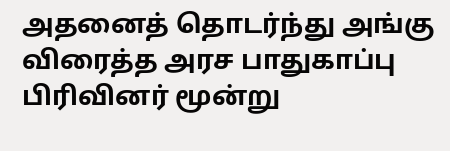அதனைத் தொடர்ந்து அங்கு விரைத்த அரச பாதுகாப்பு பிரிவினர் மூன்று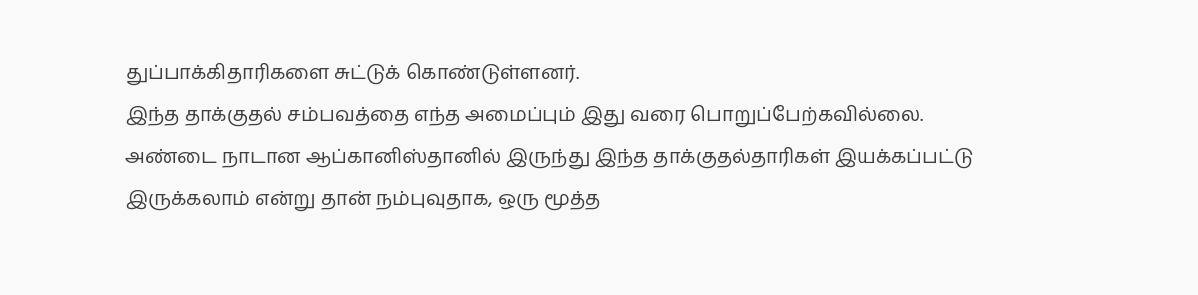துப்பாக்கிதாரிகளை சுட்டுக் கொண்டுள்ளனர்.
இந்த தாக்குதல் சம்பவத்தை எந்த அமைப்பும் இது வரை பொறுப்பேற்கவில்லை.
அண்டை நாடான ஆப்கானிஸ்தானில் இருந்து இந்த தாக்குதல்தாரிகள் இயக்கப்பட்டு இருக்கலாம் என்று தான் நம்புவுதாக, ஒரு மூத்த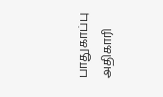பாதுகாப்பு அதிகாரி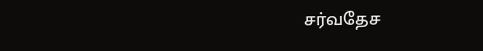சர்வதேச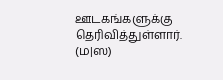ஊடகங்களுக்கு தெரிவித்துள்ளார். (ம|ஸ)